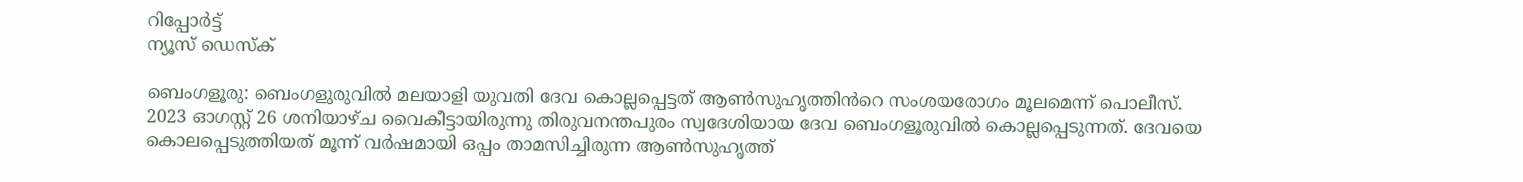റിപ്പോര്‍ട്ട്
ന്യൂസ് ഡെസ്ക്

ബെംഗളൂരു: ബെംഗളുരുവിൽ മലയാളി യുവതി ദേവ കൊല്ലപ്പെട്ടത് ആൺസുഹൃത്തിൻറെ സംശയരോഗം മൂലമെന്ന് പൊലീസ്. 2023 ഓഗസ്റ്റ് 26 ശനിയാഴ്ച വൈകീട്ടായിരുന്നു തിരുവനന്തപുരം സ്വദേശിയായ ദേവ ബെംഗളൂരുവിൽ കൊല്ലപ്പെടുന്നത്. ദേവയെ കൊലപ്പെടുത്തിയത് മൂന്ന് വർഷമായി ഒപ്പം താമസിച്ചിരുന്ന ആൺസുഹൃത്ത്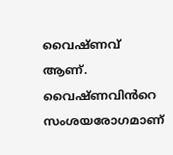വൈഷ്ണവ് ആണ്. വൈഷ്ണവിൻറെ സംശയരോഗമാണ്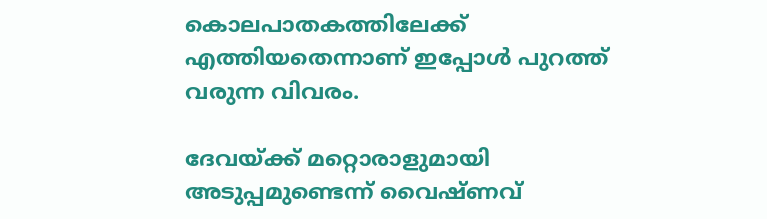കൊലപാതകത്തിലേക്ക് എത്തിയതെന്നാണ് ഇപ്പോൾ പുറത്ത് വരുന്ന വിവരം.

ദേവയ്ക്ക് മറ്റൊരാളുമായി അടുപ്പമുണ്ടെന്ന് വൈഷ്ണവ്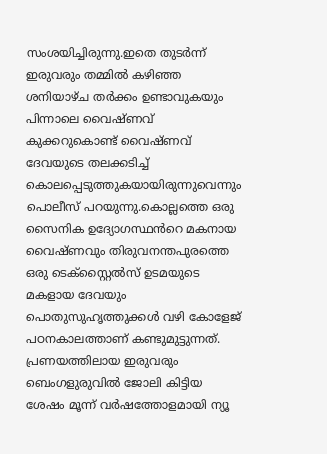സംശയിച്ചിരുന്നു.ഇതെ തുടർന്ന് ഇരുവരും തമ്മിൽ കഴിഞ്ഞ ശനിയാഴ്ച തർക്കം ഉണ്ടാവുകയും പിന്നാലെ വൈഷ്ണവ് കുക്കറുകൊണ്ട് വൈഷ്ണവ് ദേവയുടെ തലക്കടിച്ച് കൊലപ്പെടുത്തുകയായിരുന്നുവെന്നും പൊലീസ് പറയുന്നു.കൊല്ലത്തെ ഒരു സൈനിക ഉദ്യോഗസ്ഥൻറെ മകനായ വൈഷ്ണവും തിരുവനന്തപുരത്തെ ഒരു ടെക്സ്റ്റൈൽസ് ഉടമയുടെ മകളായ ദേവയും പൊതുസുഹൃത്തുക്കൾ വഴി കോളേജ് പഠനകാലത്താണ് കണ്ടുമുട്ടുന്നത്. പ്രണയത്തിലായ ഇരുവരും ബെംഗളുരുവിൽ ജോലി കിട്ടിയ ശേഷം മൂന്ന് വർഷത്തോളമായി ന്യൂ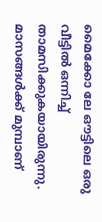മൈക്കോ ലേ ഔട്ടിലെ ഒരു വീട്ടിൽ ഒന്നിച്ച് താമസിക്കുകയായിരുന്നു. മാസങ്ങൾക്ക് മുമ്പാണ്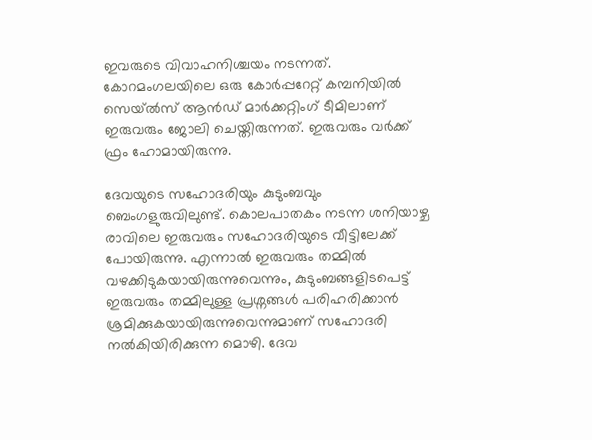ഇവരുടെ വിവാഹനിശ്ചയം നടന്നത്. കോറമംഗലയിലെ ഒരു കോർപ്പറേറ്റ് കമ്പനിയിൽ സെയ്ൽസ് ആൻഡ് മാർക്കറ്റിംഗ് ടീമിലാണ് ഇരുവരും ജോലി ചെയ്തിരുന്നത്. ഇരുവരും വർക്ക് ഫ്രം ഹോമായിരുന്നു.

ദേവയുടെ സഹോദരിയും കുടുംബവും ബെംഗളുരുവിലുണ്ട്. കൊലപാതകം നടന്ന ശനിയാഴ്ച രാവിലെ ഇരുവരും സഹോദരിയുടെ വീട്ടിലേക്ക് പോയിരുന്നു. എന്നാൽ ഇരുവരും തമ്മിൽ വഴക്കിടുകയായിരുന്നുവെന്നും, കുടുംബങ്ങളിടപെട്ട് ഇരുവരും തമ്മിലുള്ള പ്രശ്നങ്ങൾ പരിഹരിക്കാൻ ശ്രമിക്കുകയായിരുന്നുവെന്നുമാണ് സഹോദരി നൽകിയിരിക്കുന്ന മൊഴി. ദേവ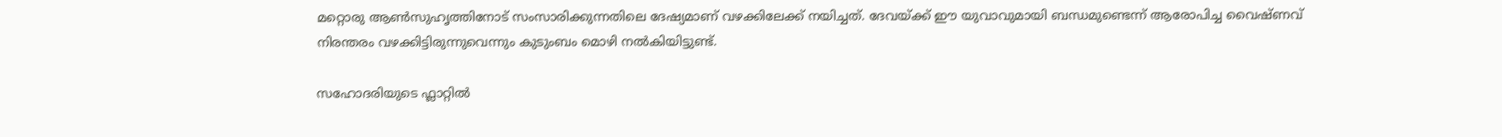മറ്റൊരു ആൺസുഹൃത്തിനോട് സംസാരിക്കുന്നതിലെ ദേഷ്യമാണ് വഴക്കിലേക്ക് നയിച്ചത്. ദേവയ്ക്ക് ഈ യുവാവുമായി ബന്ധമുണ്ടെന്ന് ആരോപിച്ച വൈഷ്ണവ് നിരന്തരം വഴക്കിട്ടിരുന്നുവെന്നും കുടുംബം മൊഴി നൽകിയിട്ടുണ്ട്.

സഹോദരിയുടെ ഫ്ലാറ്റിൽ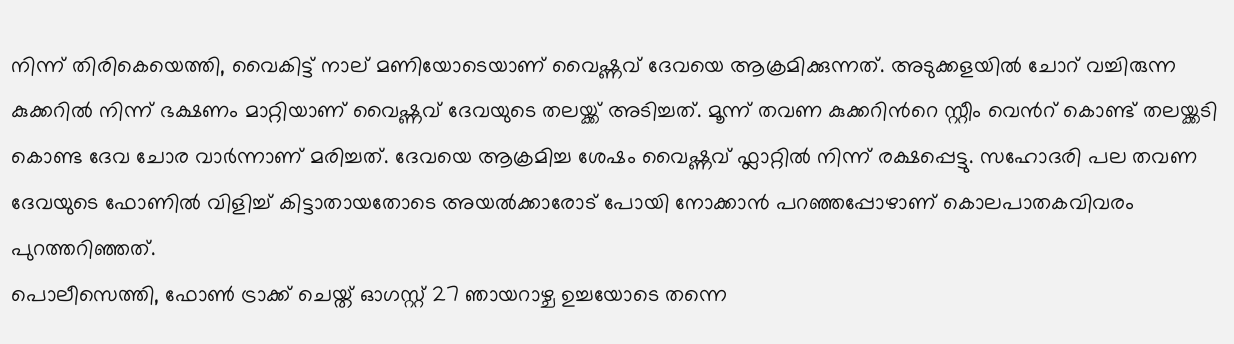നിന്ന് തിരികെയെത്തി, വൈകിട്ട് നാല് മണിയോടെയാണ് വൈഷ്ണവ് ദേവയെ ആക്രമിക്കുന്നത്. അടുക്കളയിൽ ചോറ് വച്ചിരുന്ന കുക്കറിൽ നിന്ന് ഭക്ഷണം മാറ്റിയാണ് വൈഷ്ണവ് ദേവയുടെ തലയ്ക്ക് അടിച്ചത്. മൂന്ന് തവണ കുക്കറിൻറെ സ്റ്റീം വെൻറ് കൊണ്ട് തലയ്ക്കടി കൊണ്ട ദേവ ചോര വാർന്നാണ് മരിച്ചത്. ദേവയെ ആക്രമിച്ച ശേഷം വൈഷ്ണവ് ഫ്ലാറ്റിൽ നിന്ന് രക്ഷപ്പെട്ടു. സഹോദരി പല തവണ ദേവയുടെ ഫോണിൽ വിളിച്ച് കിട്ടാതായതോടെ അയൽക്കാരോട് പോയി നോക്കാൻ പറഞ്ഞപ്പോഴാണ് കൊലപാതകവിവരം പുറത്തറിഞ്ഞത്.
പൊലീസെത്തി, ഫോൺ ട്രാക്ക് ചെയ്ത് ഓഗസ്റ്റ് 27 ഞായറാഴ്ച ഉച്ചയോടെ തന്നെ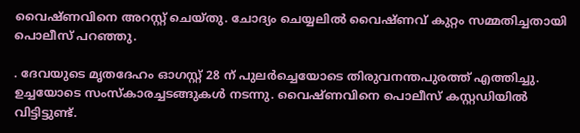വൈഷ്ണവിനെ അറസ്റ്റ് ചെയ്തു. ചോദ്യം ചെയ്യലിൽ വൈഷ്ണവ് കുറ്റം സമ്മതിച്ചതായി പൊലീസ് പറഞ്ഞു.

. ദേവയുടെ മൃതദേഹം ഓഗസ്റ്റ് 28 ന് പുലർച്ചെയോടെ തിരുവനന്തപുരത്ത് എത്തിച്ചു. ഉച്ചയോടെ സംസ്കാരച്ചടങ്ങുകൾ നടന്നു. വൈഷ്ണവിനെ പൊലീസ് കസ്റ്റഡിയിൽ വിട്ടിട്ടുണ്ട്.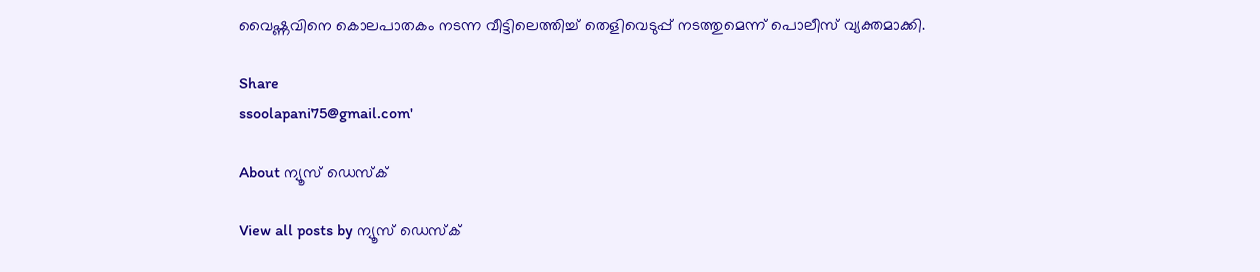വൈഷ്ണവിനെ കൊലപാതകം നടന്ന വീട്ടിലെത്തിച്ച് തെളിവെടുപ്പ് നടത്തുമെന്ന് പൊലീസ് വ്യക്തമാക്കി.

Share
ssoolapani75@gmail.com'

About ന്യൂസ് ഡെസ്ക്

View all posts by ന്യൂസ് ഡെസ്ക്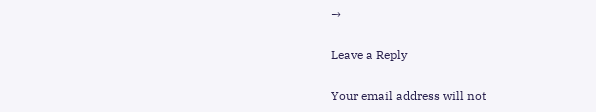→

Leave a Reply

Your email address will not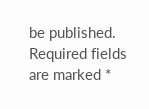be published. Required fields are marked *